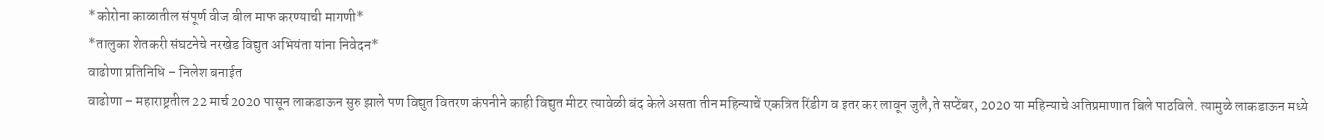*कोरोना काळातील संपूर्ण वीज बील माफ करण्याची मागणी*
*तालुका शेतकरी संघटनेचे नरखेड विद्युत अभियंता यांना निवेदन*
वाढोणा प्रतिनिधि – निलेश बनाईत
वाढोणा – महाराष्ट्रतील 22 मार्च 2020 पासून लाकडाऊन सुरु झाले पण विद्युत वितरण कंपनीने काही विद्युत मीटर त्यावेळी बंद केले असता तीन महिन्याचें एकत्रित रिंडीग व इतर कर लावून जुलै,ते सप्टेंबर, 2020 या महिन्याचे अतिप्रमाणात बिले पाठविले. त्यामुळे लाकडाऊन मध्ये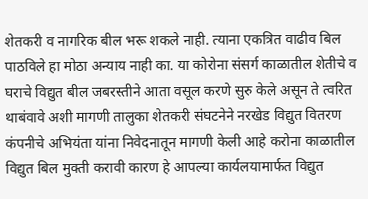शेतकरी व नागरिक बील भरू शकले नाही. त्याना एकत्रित वाढीव बिल पाठविले हा मोठा अन्याय नाही का. या कोरोना संसर्ग काळातील शेतीचे व घराचे विद्युत बील जबरस्तीने आता वसूल करणे सुरु केले असून ते त्वरित थाबंवावे अशी मागणी तालुका शेतकरी संघटनेने नरखेड विद्युत वितरण कंपनीचे अभियंता यांना निवेदनातून मागणी केली आहे करोना काळातील विद्युत बिल मुक्ती करावी कारण हे आपल्या कार्यलयामार्फत विद्युत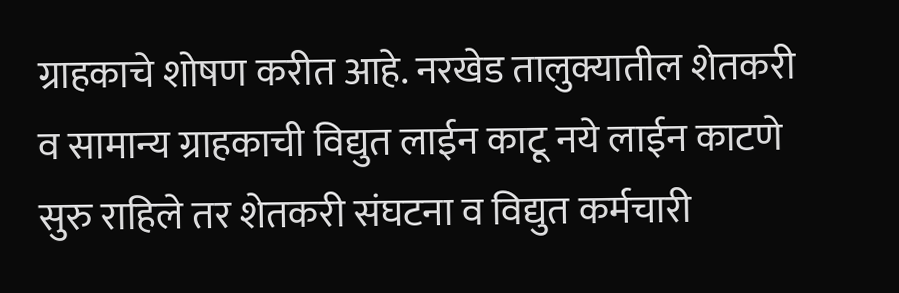ग्राहकाचे शोषण करीत आहे. नरखेड तालुक्यातील शेतकरी व सामान्य ग्राहकाची विद्युत लाईन काटू नये लाईन काटणे सुरु राहिले तर शेतकरी संघटना व विद्युत कर्मचारी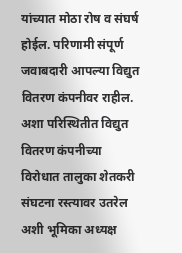यांच्यात मोठा रोष व संघर्ष होईल. परिणामी संपूर्ण जवाबदारी आपल्या विद्युत वितरण कंपनीवर राहील. अशा परिस्थितीत विद्युत वितरण कंपनीच्या विरोधात तालुका शेतकरी संघटना रस्त्यावर उतरेल अशी भूमिका अध्यक्ष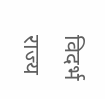विदर्भ राज्य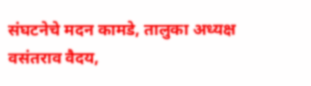संघटनेचे मदन कामडे, तालुका अध्यक्ष वसंतराव वैदय,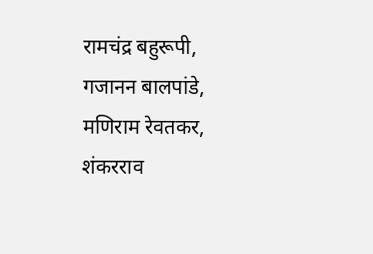रामचंद्र बहुरूपी, गजानन बालपांडे, मणिराम रेवतकर, शंकरराव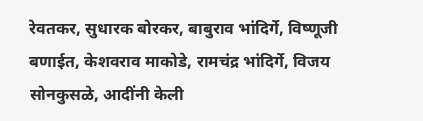रेवतकर, सुधारक बोरकर, बाबुराव भांदिर्गे, विष्णूजी बणाईत, केशवराव माकोडे, रामचंद्र भांदिर्गे, विजय सोनकुसळे, आदींनी केली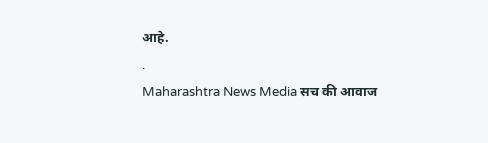आहे.
.
Maharashtra News Media सच की आवाज